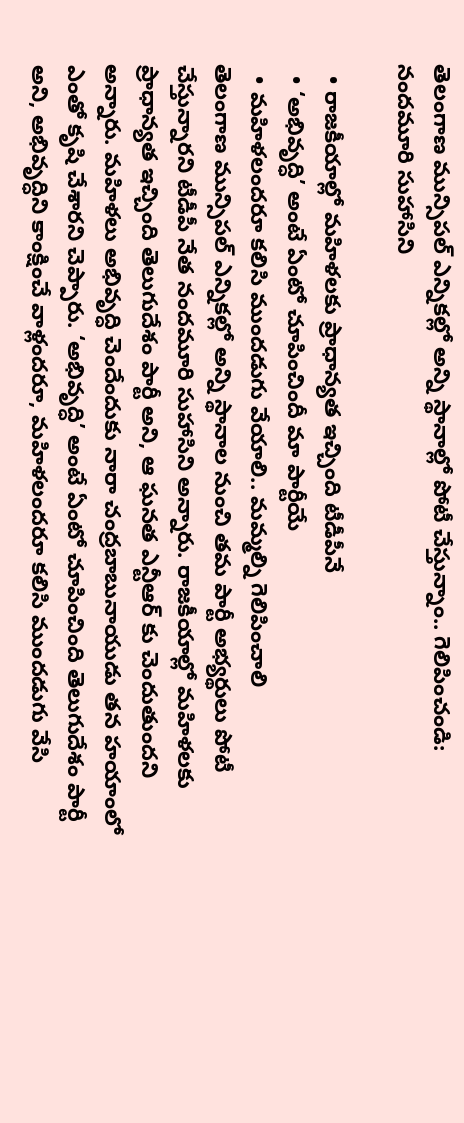తెలంగాణ మున్సిపల్ ఎన్నికల్లో అన్ని స్థానాల్లో పోటీ చేస్తున్నాం.. గెలిపించండి: నందమూరి సుహాసిని

  • రాజకీయాల్లో మహిళలకు ప్రాధాన్యత ఇచ్చింది టీడీపీనే
  • ‘అభివృద్ధి’ అంటే ఏంటో చూపించిందీ మా పార్టీయే
  • మహిళలందరూ కలిసి ముందడుగు వేయాలి.. మమ్మల్ని గెలిపించాలి
తెలంగాణ మున్సిపల్ ఎన్నికల్లో అన్ని స్థానాల నుంచి తమ పార్టీ అభ్యర్థులు పోటీ చేస్తున్నారని టీడీపీ నేత నందమూరి సుహాసిని అన్నారు. రాజకీయాల్లో మహిళలకు ప్రాధాన్యత ఇచ్చింది తెలుగుదేశం పార్టీ అని, ఆ ఘనత ఎన్టీఆర్ కు చెందుతుందని అన్నారు. మహిళలు అభివృద్ధి చెందేందుకు నారా చంద్రబాబునాయుడు తన హయాంలో ఎంతో కృషి చేశారని చెప్పారు. ‘అభివృద్ధి’ అంటే ఏంటో చూపించింది తెలుగుదేశం పార్టీ అని, అభివృద్ధిని కాంక్షించే వాళ్లందరూ, మహిళలందరూ కలిసి ముందడుగు వేసి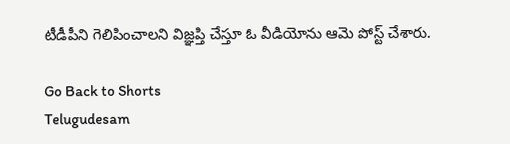టీడీపీని గెలిపించాలని విజ్ఞప్తి చేస్తూ ఓ వీడియోను ఆమె పోస్ట్ చేశారు.

Go Back to Shorts
Telugudesam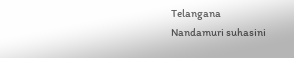Telangana
Nandamuri suhasini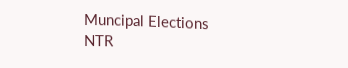Muncipal Elections
NTR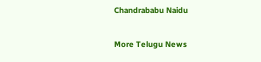Chandrababu Naidu

More Telugu News